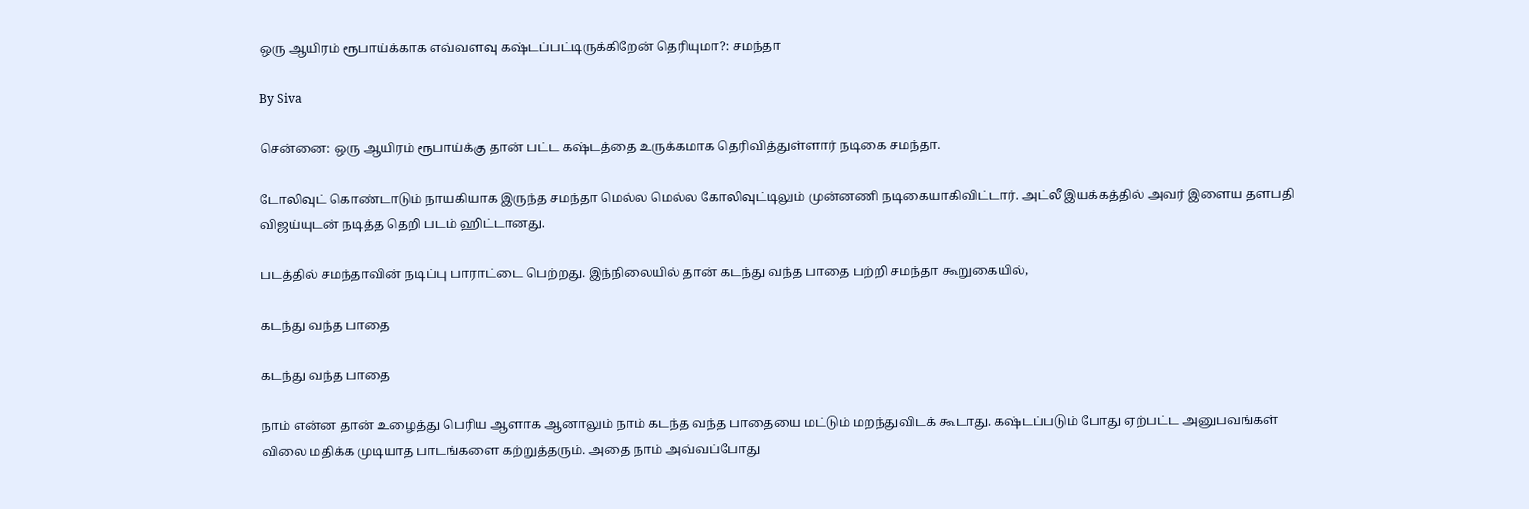ஒரு ஆயிரம் ரூபாய்க்காக எவ்வளவு கஷ்டப்பட்டிருக்கிறேன் தெரியுமா?: சமந்தா

By Siva

சென்னை: ஒரு ஆயிரம் ரூபாய்க்கு தான் பட்ட கஷ்டத்தை உருக்கமாக தெரிவித்துள்ளார் நடிகை சமந்தா.

டோலிவுட் கொண்டாடும் நாயகியாக இருந்த சமந்தா மெல்ல மெல்ல கோலிவுட்டிலும் முன்னணி நடிகையாகிவிட்டார். அட்லீ இயக்கத்தில் அவர் இளைய தளபதி விஜய்யுடன் நடித்த தெறி படம் ஹிட்டானது.

படத்தில் சமந்தாவின் நடிப்பு பாராட்டை பெற்றது. இந்நிலையில் தான் கடந்து வந்த பாதை பற்றி சமந்தா கூறுகையில்,

கடந்து வந்த பாதை

கடந்து வந்த பாதை

நாம் என்ன தான் உழைத்து பெரிய ஆளாக ஆனாலும் நாம் கடந்த வந்த பாதையை மட்டும் மறந்துவிடக் கூடாது. கஷ்டப்படும் போது ஏற்பட்ட அனுபவங்கள் விலை மதிக்க முடியாத பாடங்களை கற்றுத்தரும். அதை நாம் அவ்வப்போது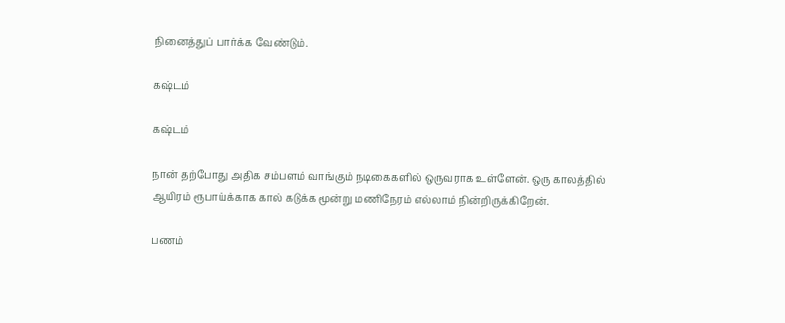நினைத்துப் பார்க்க வேண்டும்.

கஷ்டம்

கஷ்டம்

நான் தற்போது அதிக சம்பளம் வாங்கும் நடிகைகளில் ஒருவராக உள்ளேன். ஒரு காலத்தில் ஆயிரம் ரூபாய்க்காக கால் கடுக்க மூன்று மணிநேரம் எல்லாம் நின்றிருக்கிறேன்.

பணம்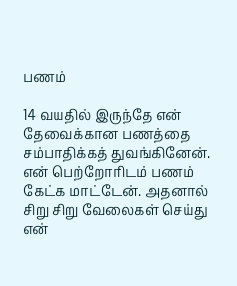பணம்

14 வயதில் இருந்தே என் தேவைக்கான பணத்தை சம்பாதிக்கத் துவங்கினேன். என் பெற்றோரிடம் பணம் கேட்க மாட்டேன். அதனால் சிறு சிறு வேலைகள் செய்து என்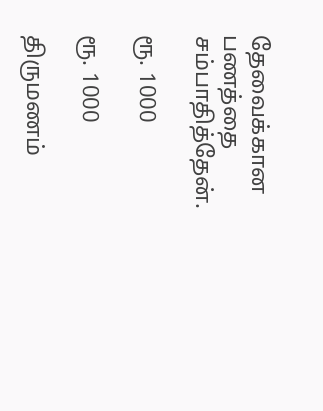தேவைக்கான பணத்தை சம்பாதித்தேன்.

ரூ. 1000

ரூ. 1000

திருமணம்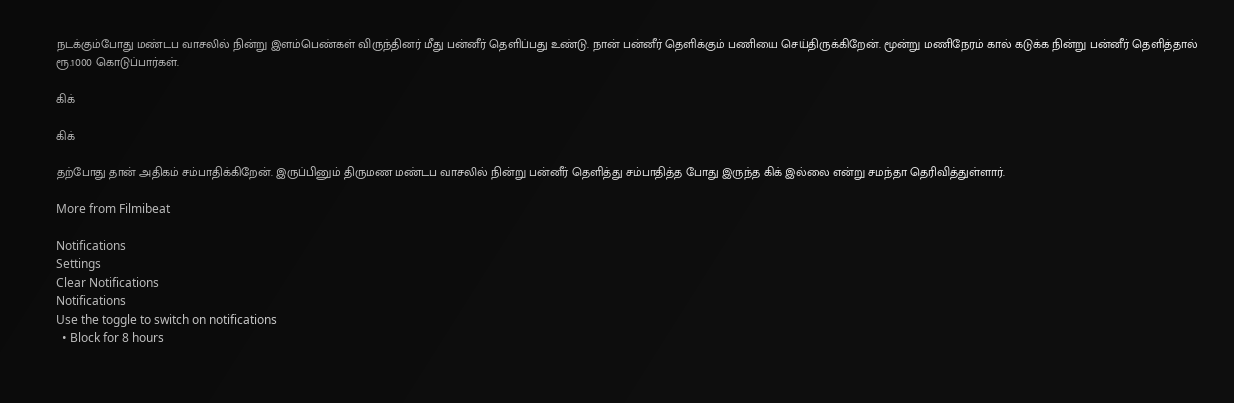நடக்கும்போது மண்டப வாசலில் நின்று இளம்பெண்கள் விருந்தினர் மீது பன்னீர் தெளிப்பது உண்டு. நான் பன்னீர் தெளிக்கும் பணியை செய்திருக்கிறேன். மூன்று மணிநேரம் கால் கடுக்க நின்று பன்னீர் தெளித்தால் ரூ.1000 கொடுப்பார்கள்.

கிக்

கிக்

தற்போது தான் அதிகம் சம்பாதிக்கிறேன். இருப்பினும் திருமண மண்டப வாசலில் நின்று பன்னீர் தெளித்து சம்பாதித்த போது இருந்த கிக் இல்லை என்று சமந்தா தெரிவித்துள்ளார்.

More from Filmibeat

Notifications
Settings
Clear Notifications
Notifications
Use the toggle to switch on notifications
  • Block for 8 hours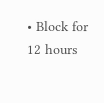• Block for 12 hours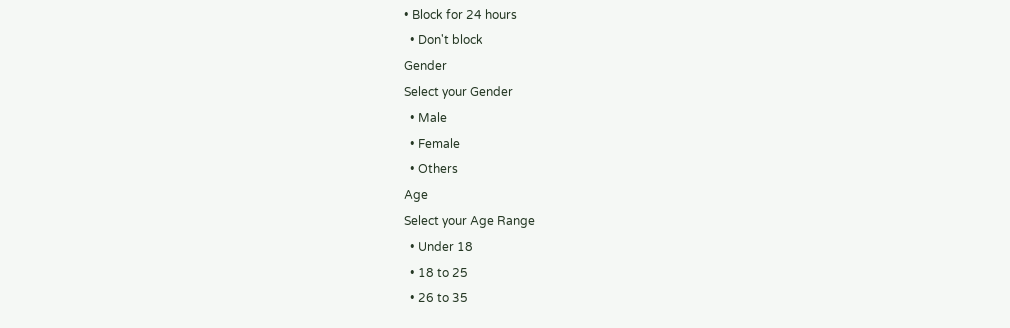• Block for 24 hours
  • Don't block
Gender
Select your Gender
  • Male
  • Female
  • Others
Age
Select your Age Range
  • Under 18
  • 18 to 25
  • 26 to 35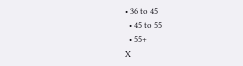• 36 to 45
  • 45 to 55
  • 55+
X